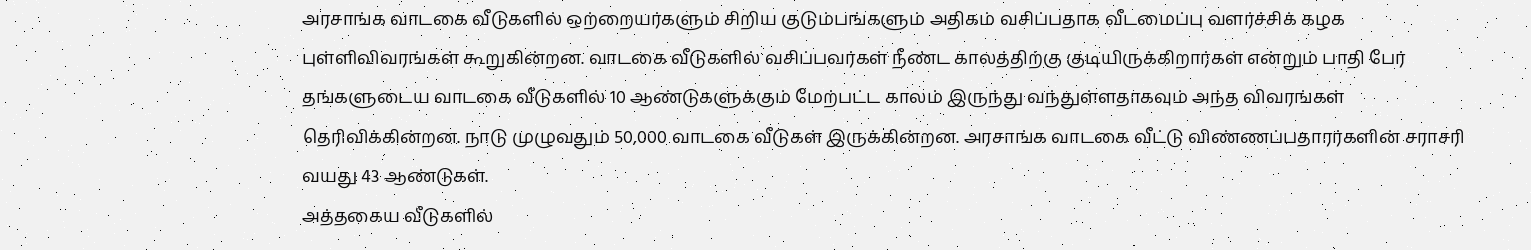அரசாங்க வாடகை வீடுகளில் ஒற்றையர்களும் சிறிய குடும்பங்களும் அதிகம் வசிப்பதாக வீடமைப்பு வளர்ச்சிக் கழக புள்ளிவிவரங்கள் கூறுகின்றன. வாடகை வீடுகளில் வசிப்பவர்கள் நீண்ட காலத்திற்கு குடியிருக்கிறார்கள் என்றும் பாதி பேர் தங்களுடைய வாடகை வீடுகளில் 10 ஆண்டுகளுக்கும் மேற்பட்ட காலம் இருந்து வந்துள்ளதாகவும் அந்த விவரங்கள் தெரிவிக்கின்றன. நாடு முழுவதும் 50,000 வாடகை வீடுகள் இருக்கின்றன. அரசாங்க வாடகை வீட்டு விண்ணப்பதாரர்களின் சராசரி வயது 43 ஆண்டுகள்.
அத்தகைய வீடுகளில்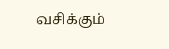வசிக்கும்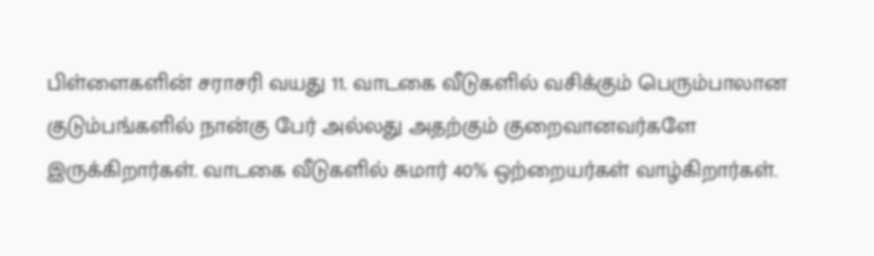பிள்ளைகளின் சராசரி வயது 11. வாடகை வீடுகளில் வசிக்கும் பெரும்பாலான குடும்பங்களில் நான்கு பேர் அல்லது அதற்கும் குறைவானவர்களே இருக்கிறார்கள். வாடகை வீடுகளில் சுமார் 40% ஒற்றையர்கள் வாழ்கிறார்கள்.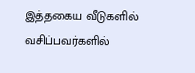இத்தகைய வீடுகளில் வசிப்பவர்களில்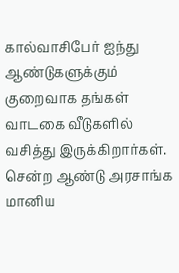கால்வாசிபேர் ஐந்து ஆண்டுகளுக்கும் குறைவாக தங்கள் வாடகை வீடுகளில் வசித்து இருக்கிறார்கள். சென்ற ஆண்டு அரசாங்க மானிய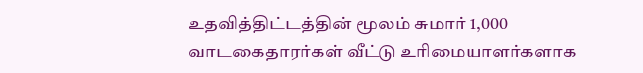உதவித்திட்டத்தின் மூலம் சுமார் 1,000 வாடகைதாரர்கள் வீட்டு உரிமையாளர்களாக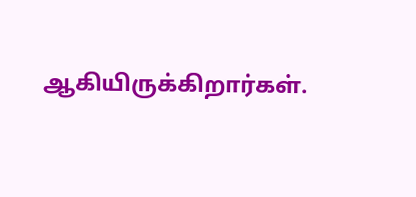ஆகியிருக்கிறார்கள்.